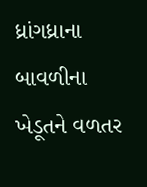ધ્રાંગધ્રાના બાવળીના ખેડૂતને વળતર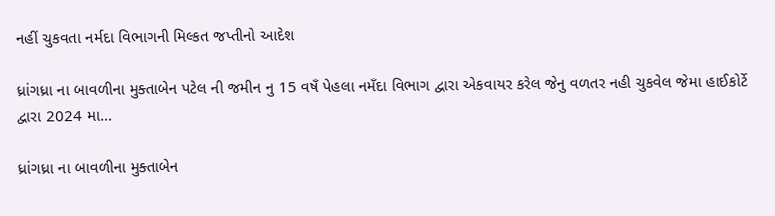નહીં ચુકવતા નર્મદા વિભાગની મિલ્કત જપ્તીનો આદેશ

ધ્રાંગધ્રા ના બાવળીના મુક્તાબેન પટેલ ની જમીન નુ 15 વષઁ પેહલા નમઁદા વિભાગ દ્વારા એકવાયર કરેલ જેનુ વળતર નહી ચુકવેલ જેમા હાઈકોર્ટે દ્વારા 2024 મા…

ધ્રાંગધ્રા ના બાવળીના મુક્તાબેન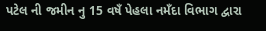પટેલ ની જમીન નુ 15 વષઁ પેહલા નમઁદા વિભાગ દ્વારા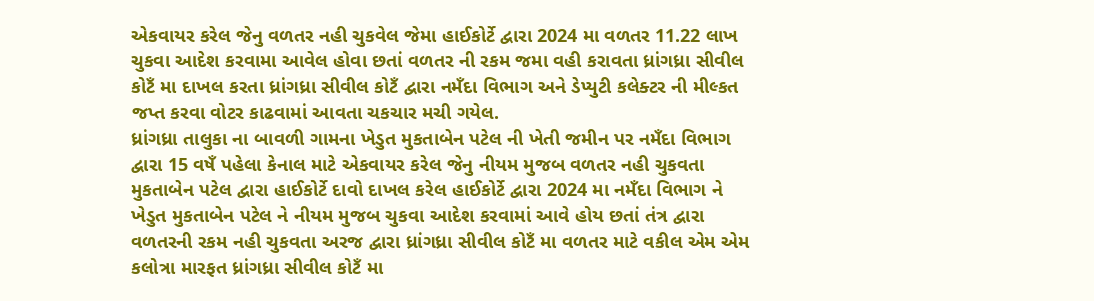એકવાયર કરેલ જેનુ વળતર નહી ચુકવેલ જેમા હાઈકોર્ટે દ્વારા 2024 મા વળતર 11.22 લાખ ચુકવા આદેશ કરવામા આવેલ હોવા છતાં વળતર ની રકમ જમા વહી કરાવતા ધ્રાંગધ્રા સીવીલ કોટઁ મા દાખલ કરતા ધ્રાંગધ્રા સીવીલ કોટઁ દ્વારા નમઁદા વિભાગ અને ડેપ્યુટી કલેક્ટર ની મીલ્કત જપ્ત કરવા વોટર કાઢવામાં આવતા ચકચાર મચી ગયેલ.
ધ્રાંગધ્રા તાલુકા ના બાવળી ગામના ખેડુત મુકતાબેન પટેલ ની ખેતી જમીન પર નમઁદા વિભાગ દ્વારા 15 વષઁ પહેલા કેનાલ માટે એકવાયર કરેલ જેનુ નીયમ મુજબ વળતર નહી ચુકવતા મુકતાબેન પટેલ દ્વારા હાઈકોર્ટે દાવો દાખલ કરેલ હાઈકોર્ટે દ્વારા 2024 મા નમઁદા વિભાગ ને ખેડુત મુકતાબેન પટેલ ને નીયમ મુજબ ચુકવા આદેશ કરવામાં આવે હોય છતાં તંત્ર દ્વારા વળતરની રકમ નહી ચુકવતા અરજ દ્વારા ધ્રાંગધ્રા સીવીલ કોટઁ મા વળતર માટે વકીલ એમ એમ કલોત્રા મારફત ધ્રાંગધ્રા સીવીલ કોટઁ મા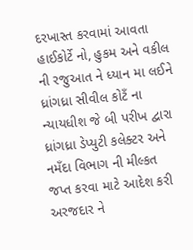દરખાસ્ત કરવામાં આવતા હાઈકોર્ટે નો, હુકમ અને વકીલ ની રજુઆત ને ધ્યાન મા લઈને ધ્રાંગધ્રા સીવીલ કોટઁ ના ન્યાયધીશ જે બી પરીખ દ્વારા ધ્રાંગધ્રા ડેપ્યુટી કલેક્ટર અને નમઁદા વિભાગ ની મીલ્કત જપ્ત કરવા માટે આદેશ કરી અરજદાર ને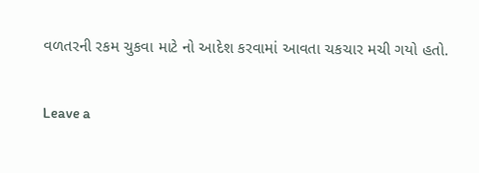વળતરની રકમ ચુકવા માટે નો આદેશ કરવામાં આવતા ચકચાર મચી ગયો હતો.

Leave a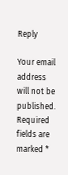Reply

Your email address will not be published. Required fields are marked *